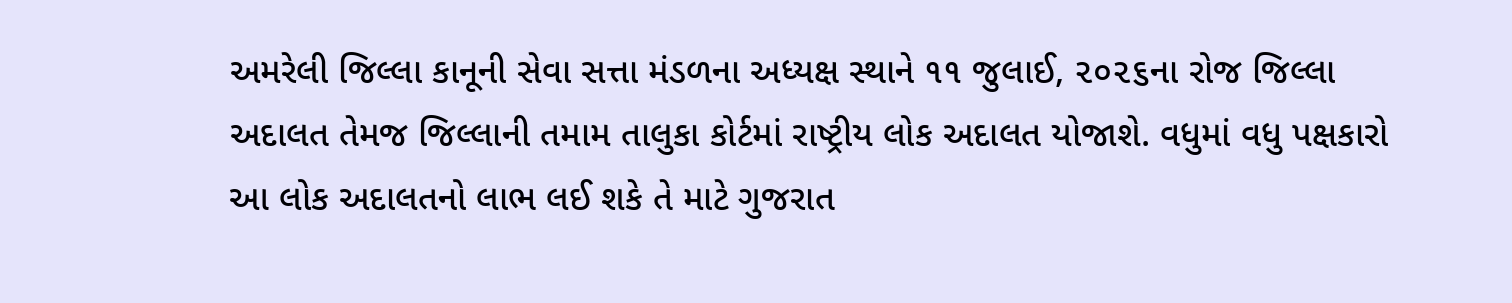અમરેલી જિલ્લા કાનૂની સેવા સત્તા મંડળના અધ્યક્ષ સ્થાને ૧૧ જુલાઈ, ૨૦૨૬ના રોજ જિલ્લા અદાલત તેમજ જિલ્લાની તમામ તાલુકા કોર્ટમાં રાષ્ટ્રીય લોક અદાલત યોજાશે. વધુમાં વધુ પક્ષકારો આ લોક અદાલતનો લાભ લઈ શકે તે માટે ગુજરાત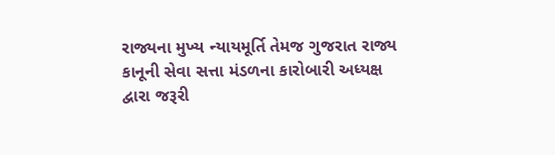રાજ્યના મુખ્ય ન્યાયમૂર્તિ તેમજ ગુજરાત રાજ્ય કાનૂની સેવા સત્તા મંડળના કારોબારી અધ્યક્ષ દ્વારા જરૂરી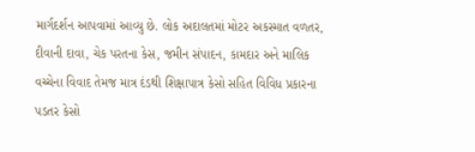માર્ગદર્શન આપવામાં આવ્યુ છે. લોક અદાલતમાં મોટર અકસ્માત વળતર, દીવાની દાવા, ચેક પરતના કેસ, જમીન સંપાદન, કામદાર અને માલિક વચ્ચેના વિવાદ તેમજ માત્ર દંડથી શિક્ષાપાત્ર કેસો સહિત વિવિધ પ્રકારના પડતર કેસો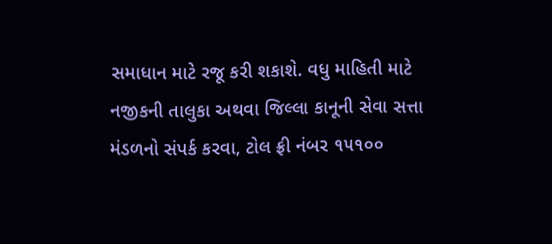સમાધાન માટે રજૂ કરી શકાશે. વધુ માહિતી માટે નજીકની તાલુકા અથવા જિલ્લા કાનૂની સેવા સત્તા મંડળનો સંપર્ક કરવા, ટોલ ફ્રી નંબર ૧૫૧૦૦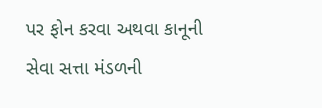પર ફોન કરવા અથવા કાનૂની સેવા સત્તા મંડળની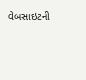વેબસાઇટની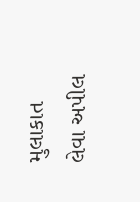મુલાકાત લેવા અપીલ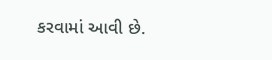કરવામાં આવી છે.